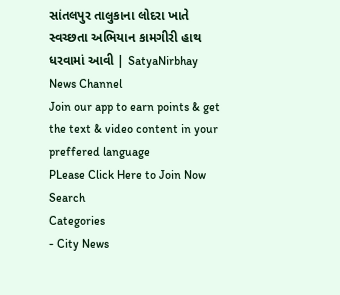સાંતલપુર તાલુકાના લોદરા ખાતે સ્વચ્છતા અભિયાન કામગીરી હાથ ધરવામાં આવી | SatyaNirbhay News Channel
Join our app to earn points & get the text & video content in your preffered language
PLease Click Here to Join Now
Search
Categories
- City News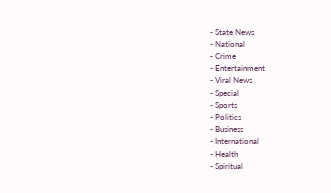- State News
- National
- Crime
- Entertainment
- Viral News
- Special
- Sports
- Politics
- Business
- International
- Health
- Spiritual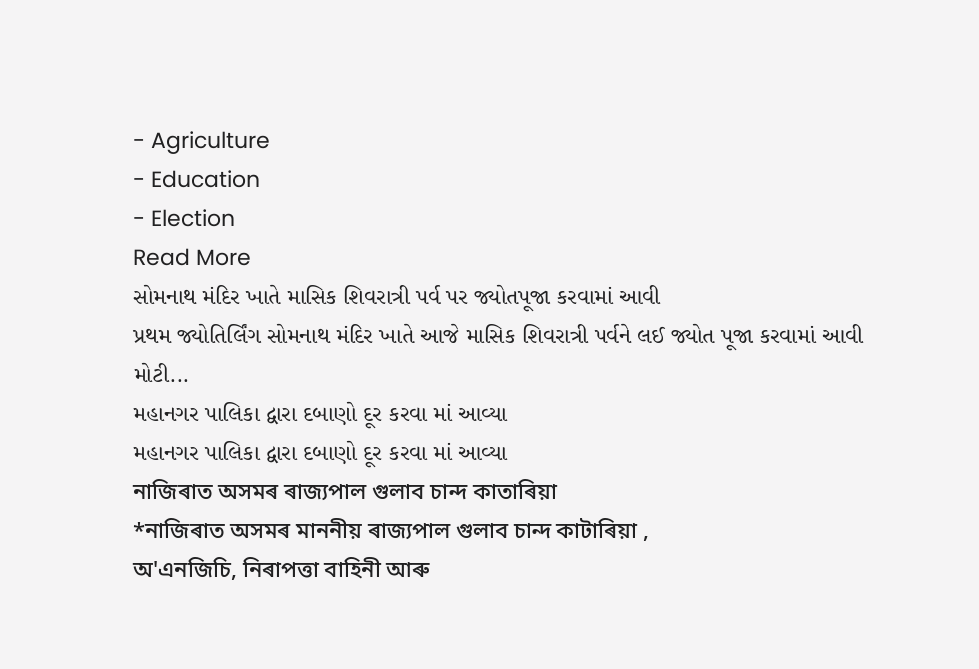- Agriculture
- Education
- Election
Read More
સોમનાથ મંદિર ખાતે માસિક શિવરાત્રી પર્વ પર જ્યોતપૂજા કરવામાં આવી
પ્રથમ જ્યોતિર્લિંગ સોમનાથ મંદિર ખાતે આજે માસિક શિવરાત્રી પર્વને લઈ જ્યોત પૂજા કરવામાં આવી
મોટી...
મહાનગર પાલિકા દ્વારા દબાણો દૂર કરવા માં આવ્યા
મહાનગર પાલિકા દ્વારા દબાણો દૂર કરવા માં આવ્યા
নাজিৰাত অসমৰ ৰাজ্যপাল গুলাব চান্দ কাতাৰিয়া
*নাজিৰাত অসমৰ মাননীয় ৰাজ্যপাল গুলাব চান্দ কাটাৰিয়া ,
অ'এনজিচি, নিৰাপত্তা বাহিনী আৰু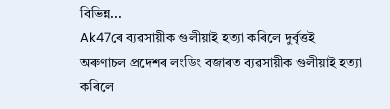বিভিন্ন...
Ak47ৰে ব্যৱসায়ীক গুলীয়াই হত্যা কৰিলে দুৰ্বৃত্তই
অৰুণাচল প্ৰদেশৰ লংডিং বজাৰত ব্যৱসায়ীক গুলীয়াই হত্যা কৰিলে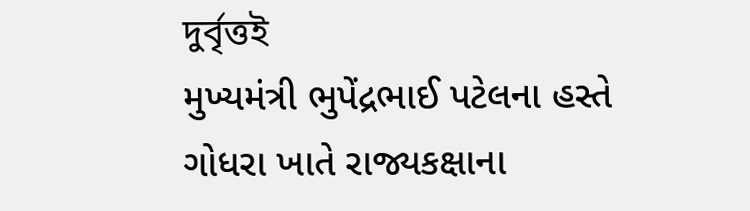দুৰ্বৃত্তই
મુખ્યમંત્રી ભુપેંદ્રભાઈ પટેલના હસ્તે ગોધરા ખાતે રાજ્યકક્ષાના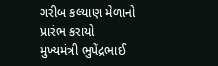ગરીબ કલ્યાણ મેળાનો પ્રારંભ કરાયો
મુખ્યમંત્રી ભુપેંદ્રભાઈ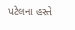પટેલના હસ્તે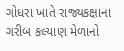ગોધરા ખાતે રાજ્યકક્ષાના ગરીબ કલ્યાણ મેળાનો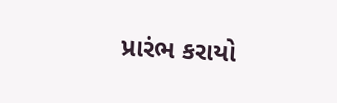પ્રારંભ કરાયો